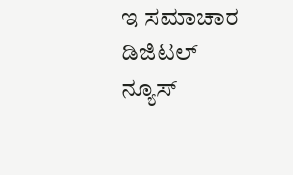ಇ ಸಮಾಚಾರ ಡಿಜಿಟಲ್  ನ್ಯೂಸ್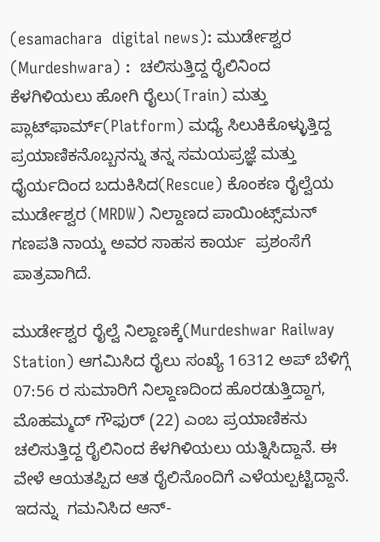(esamachara  digital news): ಮುರ್ಡೇಶ್ವರ (Murdeshwara) :  ಚಲಿಸುತ್ತಿದ್ದ ರೈಲಿನಿಂದ ಕೆಳಗಿಳಿಯಲು ಹೋಗಿ ರೈಲು(Train) ಮತ್ತು ಪ್ಲಾಟ್‌ಫಾರ್ಮ್(Platform) ಮಧ್ಯೆ ಸಿಲುಕಿಕೊಳ್ಳುತ್ತಿದ್ದ ಪ್ರಯಾಣಿಕನೊಬ್ಬನನ್ನು ತನ್ನ ಸಮಯಪ್ರಜ್ಞೆ ಮತ್ತು ಧೈರ್ಯದಿಂದ ಬದುಕಿಸಿದ(Rescue) ಕೊಂಕಣ ರೈಲ್ವೆಯ ಮುರ್ಡೇಶ್ವರ (MRDW) ನಿಲ್ದಾಣದ ಪಾಯಿಂಟ್ಸ್‌ಮನ್ ಗಣಪತಿ ನಾಯ್ಕ ಅವರ ಸಾಹಸ ಕಾರ್ಯ  ಪ್ರಶಂಸೆಗೆ ಪಾತ್ರವಾಗಿದೆ.

ಮುರ್ಡೇಶ್ವರ ರೈಲ್ವೆ ನಿಲ್ದಾಣಕ್ಕೆ(Murdeshwar Railway Station) ಆಗಮಿಸಿದ ರೈಲು ಸಂಖ್ಯೆ 16312 ಅಪ್ ಬೆಳಿಗ್ಗೆ 07:56 ರ ಸುಮಾರಿಗೆ ನಿಲ್ದಾಣದಿಂದ ಹೊರಡುತ್ತಿದ್ದಾಗ, ಮೊಹಮ್ಮದ್ ಗೌಫುರ್ (22) ಎಂಬ ಪ್ರಯಾಣಿಕನು ಚಲಿಸುತ್ತಿದ್ದ ರೈಲಿನಿಂದ ಕೆಳಗಿಳಿಯಲು ಯತ್ನಿಸಿದ್ದಾನೆ. ಈ ವೇಳೆ ಆಯತಪ್ಪಿದ ಆತ ರೈಲಿನೊಂದಿಗೆ ಎಳೆಯಲ್ಪಟ್ಟಿದ್ದಾನೆ. ಇದನ್ನು  ಗಮನಿಸಿದ ಆನ್-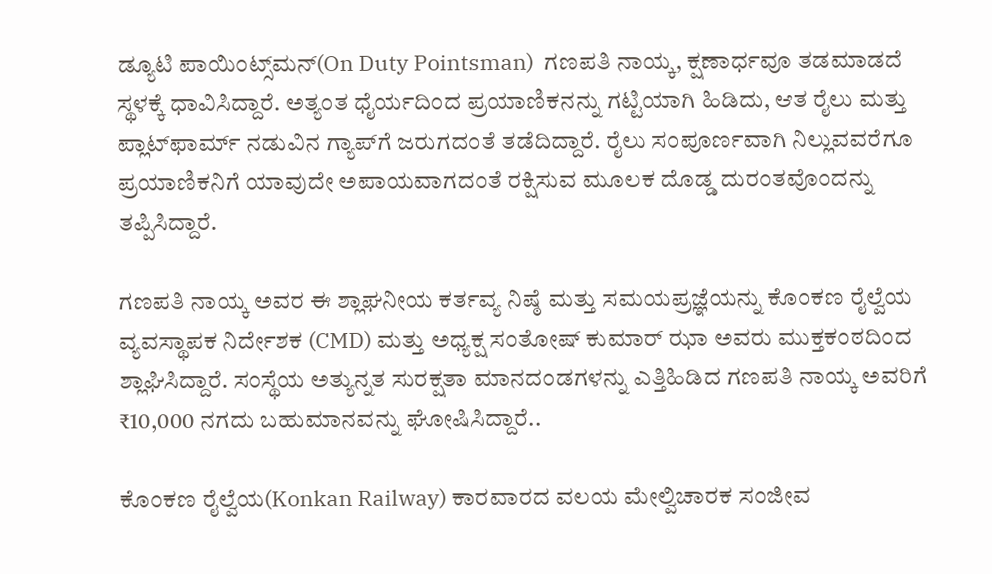ಡ್ಯೂಟಿ ಪಾಯಿಂಟ್ಸ್‌ಮನ್(On Duty Pointsman)  ಗಣಪತಿ ನಾಯ್ಕ, ಕ್ಷಣಾರ್ಧವೂ ತಡಮಾಡದೆ ಸ್ಥಳಕ್ಕೆ ಧಾವಿಸಿದ್ದಾರೆ. ಅತ್ಯಂತ ಧೈರ್ಯದಿಂದ ಪ್ರಯಾಣಿಕನನ್ನು ಗಟ್ಟಿಯಾಗಿ ಹಿಡಿದು, ಆತ ರೈಲು ಮತ್ತು ಪ್ಲಾಟ್‌ಫಾರ್ಮ್ ನಡುವಿನ ಗ್ಯಾಪ್‌ಗೆ ಜರುಗದಂತೆ ತಡೆದಿದ್ದಾರೆ. ರೈಲು ಸಂಪೂರ್ಣವಾಗಿ ನಿಲ್ಲುವವರೆಗೂ ಪ್ರಯಾಣಿಕನಿಗೆ ಯಾವುದೇ ಅಪಾಯವಾಗದಂತೆ ರಕ್ಷಿಸುವ ಮೂಲಕ ದೊಡ್ಡ ದುರಂತವೊಂದನ್ನು ತಪ್ಪಿಸಿದ್ದಾರೆ.

ಗಣಪತಿ ನಾಯ್ಕ ಅವರ ಈ ಶ್ಲಾಘನೀಯ ಕರ್ತವ್ಯ ನಿಷ್ಠೆ ಮತ್ತು ಸಮಯಪ್ರಜ್ಞೆಯನ್ನು ಕೊಂಕಣ ರೈಲ್ವೆಯ ವ್ಯವಸ್ಥಾಪಕ ನಿರ್ದೇಶಕ (CMD) ಮತ್ತು ಅಧ್ಯಕ್ಷ ಸಂತೋಷ್ ಕುಮಾರ್ ಝಾ ಅವರು ಮುಕ್ತಕಂಠದಿಂದ ಶ್ಲಾಘಿಸಿದ್ದಾರೆ. ಸಂಸ್ಥೆಯ ಅತ್ಯುನ್ನತ ಸುರಕ್ಷತಾ ಮಾನದಂಡಗಳನ್ನು ಎತ್ತಿಹಿಡಿದ ಗಣಪತಿ ನಾಯ್ಕ ಅವರಿಗೆ ₹10,000 ನಗದು ಬಹುಮಾನವನ್ನು ಘೋಷಿಸಿದ್ದಾರೆ..

ಕೊಂಕಣ ರೈಲ್ವೆಯ(Konkan Railway) ಕಾರವಾರದ ವಲಯ ಮೇಲ್ವಿಚಾರಕ ಸಂಜೀವ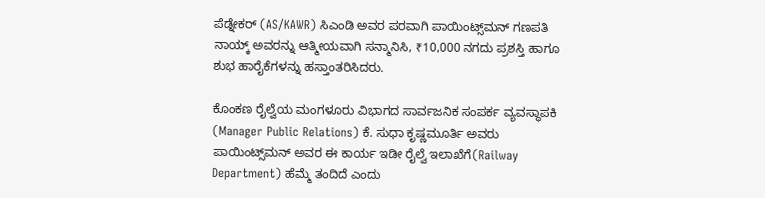ಪೆಡ್ನೇಕರ್ (AS/KAWR) ಸಿಎಂಡಿ ಅವರ ಪರವಾಗಿ ಪಾಯಿಂಟ್ಸ್‌ಮನ್ ಗಣಪತಿ ನಾಯ್ಕ್ ಅವರನ್ನು ಆತ್ಮೀಯವಾಗಿ ಸನ್ಮಾನಿಸಿ, ₹10,000 ನಗದು ಪ್ರಶಸ್ತಿ ಹಾಗೂ ಶುಭ ಹಾರೈಕೆಗಳನ್ನು ಹಸ್ತಾಂತರಿಸಿದರು.

ಕೊಂಕಣ ರೈಲ್ವೆಯ ಮಂಗಳೂರು ವಿಭಾಗದ ಸಾರ್ವಜನಿಕ ಸಂಪರ್ಕ ವ್ಯವಸ್ಥಾಪಕಿ (Manager Public Relations) ಕೆ. ಸುಧಾ ಕೃಷ್ಣಮೂರ್ತಿ ಅವರು ಪಾಯಿಂಟ್ಸ್‌ಮನ್ ಅವರ ಈ ಕಾರ್ಯ ಇಡೀ ರೈಲ್ವೆ ಇಲಾಖೆಗೆ(Railway Department) ಹೆಮ್ಮೆ ತಂದಿದೆ ಎಂದು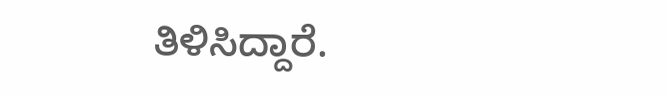ತಿಳಿಸಿದ್ದಾರೆ.